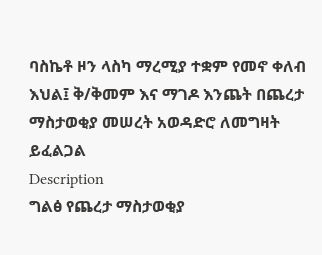ባስኬቶ ዞን ላስካ ማረሚያ ተቋም የመኖ ቀለብ እህል፤ ቅ/ቅመም እና ማገዶ እንጨት በጨረታ ማስታወቂያ መሠረት አወዳድሮ ለመግዛት ይፈልጋል
Description
ግልፅ የጨረታ ማስታወቂያ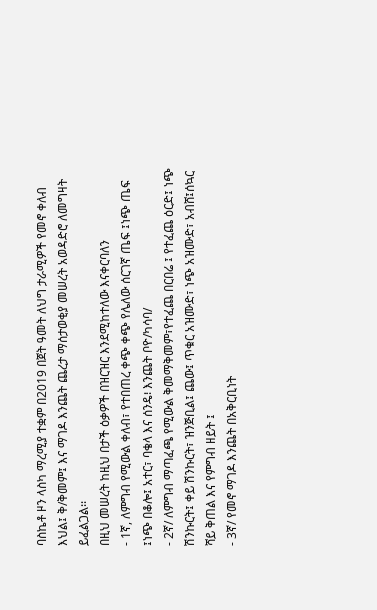ባስኬቶ ዞን ላስካ ማረሚያ ተቋም በ2019 በጀት ዓመት ለህግ ታራሚዎች የመኖ ቀለብ እህል፤ ቅ/ቅመም፤ እና ማገዶ እንጨት ጨረታ ማሰታወቂያ መሠረት አወዳድሮ ለመግዛት ይፈልጋል፡፡
በዚህ መሠረት ከዚህ በታች ዕቃዎች በዝርዝር እንደሚከተለው እናቀርባለን
- 1ኛ, ለምግብ የሚውል ቀለብ፣ የተበጠረ ቀጭ ቀጭ የሌለው ሰርገኛ ጤፍ ፤ነጭ ጤፍ ፤ነጭ በቆሎ፤ አተር፣ ባቄላ እና ሰንዴ፧ እንጨት ቦዮ/ካሳባ/
- 2ኛ/ ለምግብ ማጣፈጫ የሚውል ቅመማቅመም፣የተፈጨ በርበሬ ፤ የተፈጨ ዕርድ፤ ነጭ ሽንኩርት፤ ቀይ ሽንኩርት፣ ዝንጅቢል፤ ጨው፤ ጥቁር አዝሙድ፣ ነጭ አዝሙድ፣ አብሸ፤ሰኳር ሻይ ቅጠል እና የምግብ ዘይት ፤
- 3ኛ/ የመኖ ማገዶ እንጨት በአቅርቢነት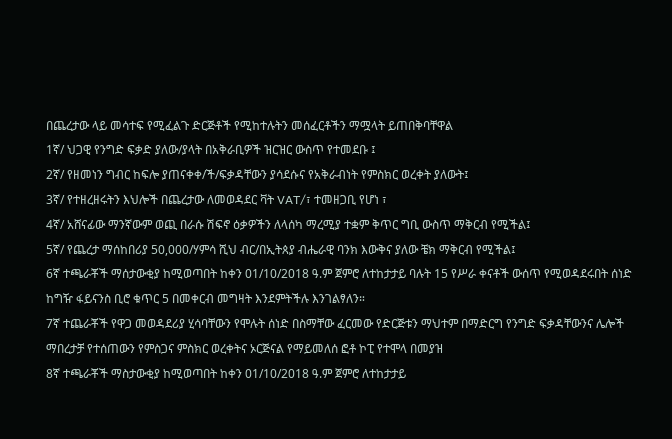በጨረታው ላይ መሳተፍ የሚፈልጉ ድርጅቶች የሚከተሉትን መሰፈርቶችን ማሟላት ይጠበቅባቸዋል
1ኛ/ ህጋዊ የንግድ ፍቃድ ያለው/ያላት በአቅራቢዎች ዝርዝር ውስጥ የተመደቡ ፤
2ኛ/ የዘመነን ግብር ከፍሎ ያጠናቀቀ/ች/ፍቃዳቸውን ያሳደሱና የአቅራብነት የምስክር ወረቀት ያለውት፤
3ኛ/ የተዘረዘሩትን እህሎች በጨረታው ለመወዳደር ቫት VAT/፣ ተመዘጋቢ የሆነ ፣
4ኛ/ አሸናፊው ማንኛውም ወጪ በራሱ ሽፍኖ ዕቃዎችን ለላሰካ ማረሚያ ተቋም ቅጥር ግቢ ውስጥ ማቅርብ የሚችል፤
5ኛ/ የጨረታ ማሰከበሪያ 50,000/ሃምሳ ሺህ ብር/በኢትጰያ ብሔራዊ ባንክ እውቅና ያለው ቼክ ማቅርብ የሚችል፤
6ኛ ተጫራቾች ማሰታውቂያ ከሚወጣበት ከቀን 01/10/2018 ዓ.ም ጀምሮ ለተከታታይ ባሉት 15 የሥራ ቀናቶች ውሰጥ የሚወዳደሩበት ሰነድ ከግዥ ፋይናንስ ቢሮ ቁጥር 5 በመቀርብ መግዛት እንደምትችሉ እንገልፃለን።
7ኛ ተጨራቾች የዋጋ መወዳደሪያ ሂሳባቸውን የሞሉት ሰነድ በስማቸው ፈርመው የድርጅቱን ማህተም በማድርግ የንግድ ፍቃዳቸውንና ሌሎች ማበረታቻ የተሰጠውን የምስጋና ምስክር ወረቀትና ኦርጅናል የማይመለሰ ፎቶ ኮፒ የተሞላ በመያዝ
8ኛ ተጫራቾች ማስታውቂያ ከሚወጣበት ከቀን 01/10/2018 ዓ.ም ጀምሮ ለተከታታይ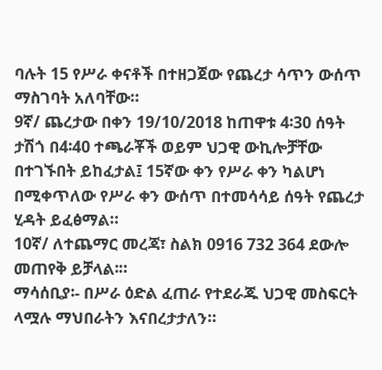ባሉት 15 የሥራ ቀናቶች በተዘጋጀው የጨረታ ሳጥን ውሰጥ ማስገባት አለባቸው።
9ኛ/ ጨረታው በቀን 19/10/2018 ከጠዋቱ 4፡30 ሰዓት ታሽጎ በ4፡40 ተጫራቾች ወይም ህጋዊ ውኪሎቻቸው በተገኙበት ይከፈታል፤ 15ኛው ቀን የሥራ ቀን ካልሆነ በሚቀጥለው የሥራ ቀን ውሰጥ በተመሳሳይ ሰዓት የጨረታ ሂዳት ይፈፅማል።
10ኛ/ ለተጨማር መረጃ፣ ስልክ 0916 732 364 ደውሎ መጠየቅ ይቻላል፡።
ማሳሰቢያ፡- በሥራ ዕድል ፈጠራ የተደራጁ ህጋዊ መስፍርት ላሟሉ ማህበራትን እናበረታታለን።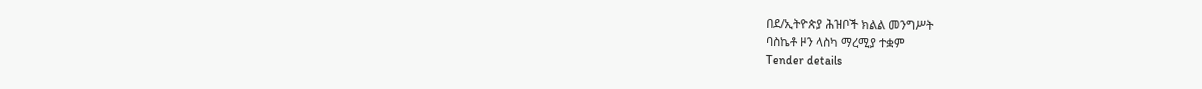በደ/ኢትዮጵያ ሕዝቦች ክልል መንግሥት
ባስኬቶ ዞን ላስካ ማረሚያ ተቋም
Tender details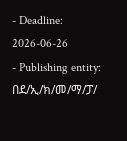- Deadline: 2026-06-26
- Publishing entity: በደ/ኢ/ክ/መ/ማ/ፓ/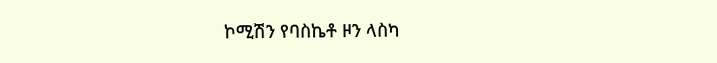ኮሚሽን የባስኬቶ ዞን ላስካ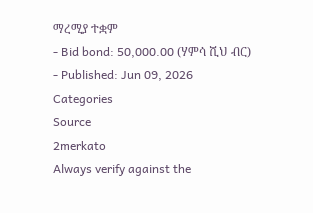ማረሚያ ተቋም
- Bid bond: 50,000.00 (ሃምሳ ሺህ ብር)
- Published: Jun 09, 2026
Categories
Source
2merkato
Always verify against the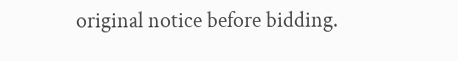original notice before bidding.